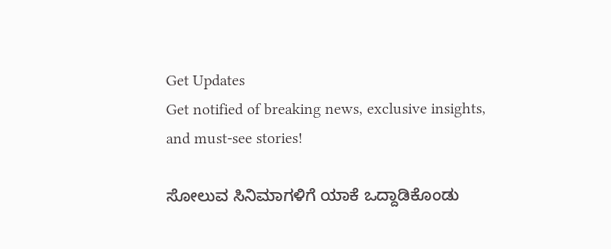Get Updates
Get notified of breaking news, exclusive insights, and must-see stories!

ಸೋಲುವ ಸಿನಿಮಾಗಳಿಗೆ ಯಾಕೆ ಒದ್ದಾಡಿಕೊಂಡು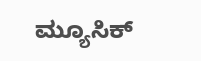ಮ್ಯೂಸಿಕ್‌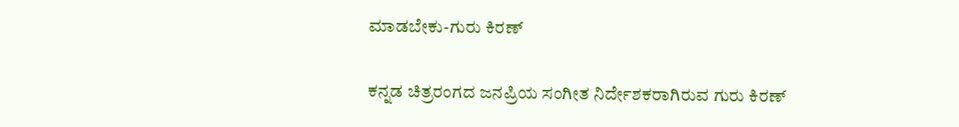ಮಾಡಬೇಕು-ಗುರು ಕಿರಣ್‌

ಕನ್ನಡ ಚಿತ್ರರಂಗದ ಜನಪ್ರಿಯ ಸಂಗೀತ ನಿರ್ದೇಶಕರಾಗಿರುವ ಗುರು ಕಿರಣ್‌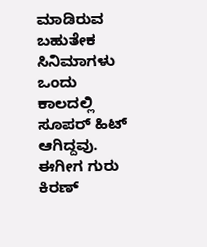ಮಾಡಿರುವ ಬಹುತೇಕ ಸಿನಿಮಾಗಳು ಒಂದು ಕಾಲದಲ್ಲಿ ಸೂಪರ್‌ ಹಿಟ್‌ ಆಗಿದ್ದವು. ಈಗೀಗ ಗುರು ಕಿರಣ್‌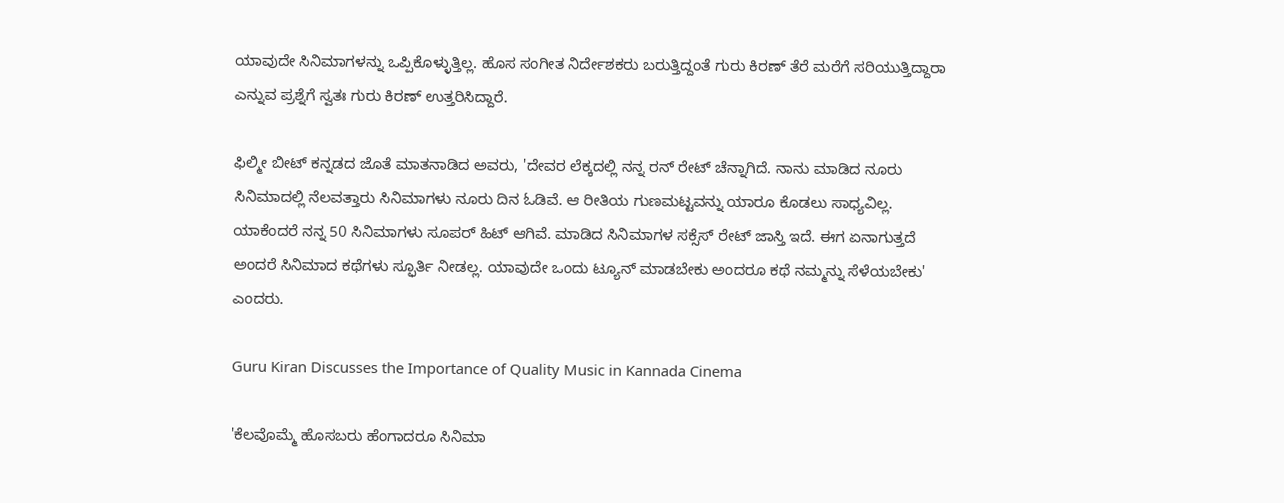ಯಾವುದೇ ಸಿನಿಮಾಗಳನ್ನು ಒಪ್ಪಿಕೊಳ್ಳುತ್ತಿಲ್ಲ. ಹೊಸ ಸಂಗೀತ ನಿರ್ದೇಶಕರು ಬರುತ್ತಿದ್ದಂತೆ ಗುರು ಕಿರಣ್‌ ತೆರೆ ಮರೆಗೆ ಸರಿಯುತ್ತಿದ್ದಾರಾ ಎನ್ನುವ ಪ್ರಶ್ನೆಗೆ ಸ್ವತಃ ಗುರು ಕಿರಣ್‌ ಉತ್ತರಿಸಿದ್ದಾರೆ.

ಫಿಲ್ಮೀ ಬೀಟ್‌ ಕನ್ನಡದ ಜೊತೆ ಮಾತನಾಡಿದ ಅವರು, 'ದೇವರ ಲೆಕ್ಕದಲ್ಲಿ ನನ್ನ ರನ್‌ ರೇಟ್‌ ಚೆನ್ನಾಗಿದೆ. ನಾನು ಮಾಡಿದ ನೂರು ಸಿನಿಮಾದಲ್ಲಿ ನೆಲವತ್ತಾರು ಸಿನಿಮಾಗಳು ನೂರು ದಿನ ಓಡಿವೆ. ಆ ರೀತಿಯ ಗುಣಮಟ್ಟವನ್ನು ಯಾರೂ ಕೊಡಲು ಸಾಧ್ಯವಿಲ್ಲ. ಯಾಕೆಂದರೆ ನನ್ನ 50 ಸಿನಿಮಾಗಳು ಸೂಪರ್‌ ಹಿಟ್‌ ಆಗಿವೆ. ಮಾಡಿದ ಸಿನಿಮಾಗಳ ಸಕ್ಸೆಸ್ ರೇಟ್‌ ಜಾಸ್ತಿ ಇದೆ. ಈಗ ಏನಾಗುತ್ತದೆ ಅಂದರೆ ಸಿನಿಮಾದ ಕಥೆಗಳು ಸ್ಫೂರ್ತಿ ನೀಡಲ್ಲ. ಯಾವುದೇ ಒಂದು ಟ್ಯೂನ್‌ ಮಾಡಬೇಕು ಅಂದರೂ ಕಥೆ ನಮ್ಮನ್ನು ಸೆಳೆಯಬೇಕು' ಎಂದರು.

Guru Kiran Discusses the Importance of Quality Music in Kannada Cinema

'ಕೆಲವೊಮ್ಮೆ ಹೊಸಬರು ಹೆಂಗಾದರೂ ಸಿನಿಮಾ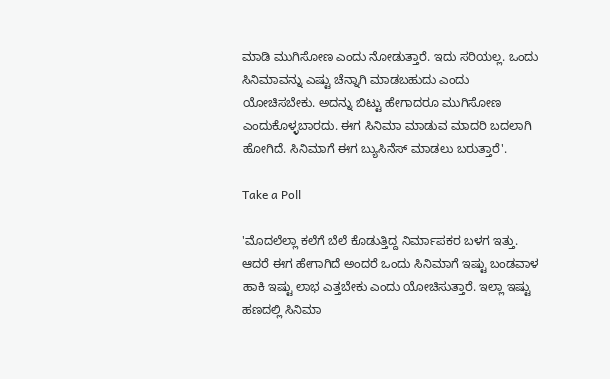ಮಾಡಿ ಮುಗಿಸೋಣ ಎಂದು ನೋಡುತ್ತಾರೆ. ಇದು ಸರಿಯಲ್ಲ. ಒಂದು ಸಿನಿಮಾವನ್ನು ಎಷ್ಟು ಚೆನ್ನಾಗಿ ಮಾಡಬಹುದು ಎಂದು ಯೋಚಿಸಬೇಕು. ಅದನ್ನು ಬಿಟ್ಟು ಹೇಗಾದರೂ ಮುಗಿಸೋಣ ಎಂದುಕೊಳ್ಳಬಾರದು. ಈಗ ಸಿನಿಮಾ ಮಾಡುವ ಮಾದರಿ ಬದಲಾಗಿ ಹೋಗಿದೆ. ಸಿನಿಮಾಗೆ ಈಗ ಬ್ಯುಸಿನೆಸ್‌ ಮಾಡಲು ಬರುತ್ತಾರೆ'.

Take a Poll

'ಮೊದಲೆಲ್ಲಾ ಕಲೆಗೆ ಬೆಲೆ ಕೊಡುತ್ತಿದ್ದ ನಿರ್ಮಾಪಕರ ಬಳಗ ಇತ್ತು. ಆದರೆ ಈಗ ಹೇಗಾಗಿದೆ ಅಂದರೆ ಒಂದು ಸಿನಿಮಾಗೆ ಇಷ್ಟು ಬಂಡವಾಳ ಹಾಕಿ ಇಷ್ಟು ಲಾಭ ಎತ್ತಬೇಕು ಎಂದು ಯೋಚಿಸುತ್ತಾರೆ. ಇಲ್ಲಾ ಇಷ್ಟು ಹಣದಲ್ಲಿ ಸಿನಿಮಾ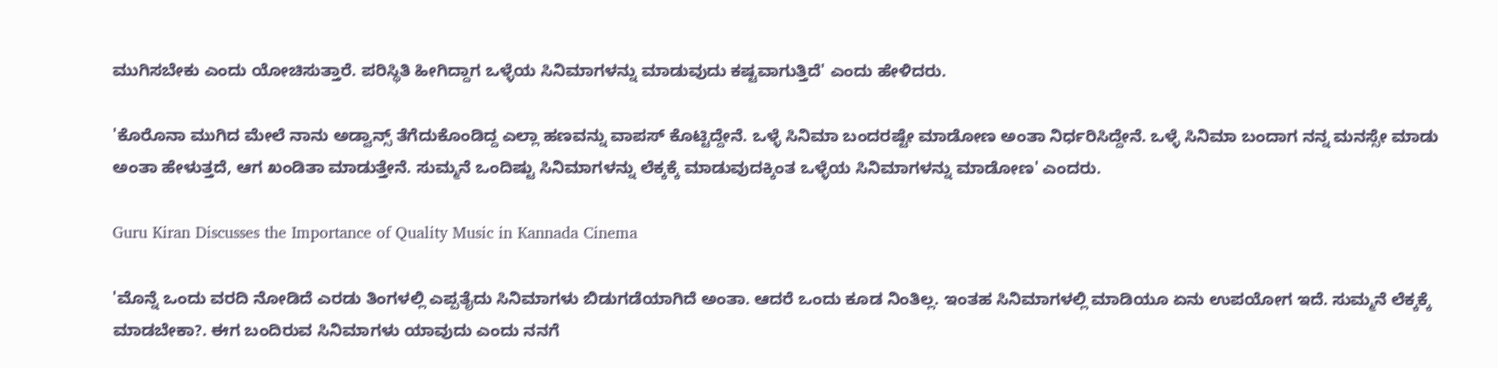ಮುಗಿಸಬೇಕು ಎಂದು ಯೋಚಿಸುತ್ತಾರೆ. ಪರಿಸ್ಥಿತಿ ಹೀಗಿದ್ದಾಗ ಒಳ್ಳೆಯ ಸಿನಿಮಾಗಳನ್ನು ಮಾಡುವುದು ಕಷ್ಟವಾಗುತ್ತಿದೆ' ಎಂದು ಹೇಳಿದರು.

'ಕೊರೊನಾ ಮುಗಿದ ಮೇಲೆ ನಾನು ಅಡ್ವಾನ್ಸ್‌ ತೆಗೆದುಕೊಂಡಿದ್ದ ಎಲ್ಲಾ ಹಣವನ್ನು ವಾಪಸ್‌ ಕೊಟ್ಟಿದ್ದೇನೆ. ಒಳ್ಳೆ ಸಿನಿಮಾ ಬಂದರಷ್ಟೇ ಮಾಡೋಣ ಅಂತಾ ನಿರ್ಧರಿಸಿದ್ದೇನೆ. ಒಳ್ಳೆ ಸಿನಿಮಾ ಬಂದಾಗ ನನ್ನ ಮನಸ್ಸೇ ಮಾಡು ಅಂತಾ ಹೇಳುತ್ತದೆ, ಆಗ ಖಂಡಿತಾ ಮಾಡುತ್ತೇನೆ. ಸುಮ್ಮನೆ ಒಂದಿಷ್ಟು ಸಿನಿಮಾಗಳನ್ನು ಲೆಕ್ಕಕ್ಕೆ ಮಾಡುವುದಕ್ಕಿಂತ ಒಳ್ಳೆಯ ಸಿನಿಮಾಗಳನ್ನು ಮಾಡೋಣ' ಎಂದರು.

Guru Kiran Discusses the Importance of Quality Music in Kannada Cinema

'ಮೊನ್ನೆ ಒಂದು ವರದಿ ನೋಡಿದೆ ಎರಡು ತಿಂಗಳಲ್ಲಿ ಎಪ್ಪತೈದು ಸಿನಿಮಾಗಳು ಬಿಡುಗಡೆಯಾಗಿದೆ ಅಂತಾ. ಆದರೆ ಒಂದು ಕೂಡ ನಿಂತಿಲ್ಲ. ಇಂತಹ ಸಿನಿಮಾಗಳಲ್ಲಿ ಮಾಡಿಯೂ ಏನು ಉಪಯೋಗ ಇದೆ. ಸುಮ್ಮನೆ ಲೆಕ್ಕಕ್ಕೆ ಮಾಡಬೇಕಾ?. ಈಗ ಬಂದಿರುವ ಸಿನಿಮಾಗಳು ಯಾವುದು ಎಂದು ನನಗೆ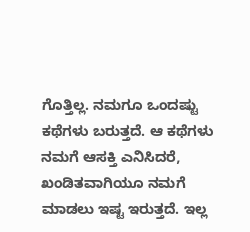ಗೊತ್ತಿಲ್ಲ. ನಮಗೂ ಒಂದಷ್ಟು ಕಥೆಗಳು ಬರುತ್ತದೆ. ಆ ಕಥೆಗಳು ನಮಗೆ ಆಸಕ್ತಿ ಎನಿಸಿದರೆ, ಖಂಡಿತವಾಗಿಯೂ ನಮಗೆ ಮಾಡಲು ಇಷ್ಟ ಇರುತ್ತದೆ. ಇಲ್ಲ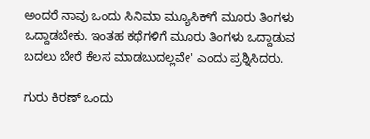ಅಂದರೆ ನಾವು ಒಂದು ಸಿನಿಮಾ ಮ್ಯೂಸಿಕ್‌ಗೆ ಮೂರು ತಿಂಗಳು ಒದ್ದಾಡಬೇಕು. ಇಂತಹ ಕಥೆಗಳಿಗೆ ಮೂರು ತಿಂಗಳು ಒದ್ದಾಡುವ ಬದಲು ಬೇರೆ ಕೆಲಸ ಮಾಡಬುದಲ್ಲವೇ' ಎಂದು ಪ್ರಶ್ನಿಸಿದರು.

ಗುರು ಕಿರಣ್ ಒಂದು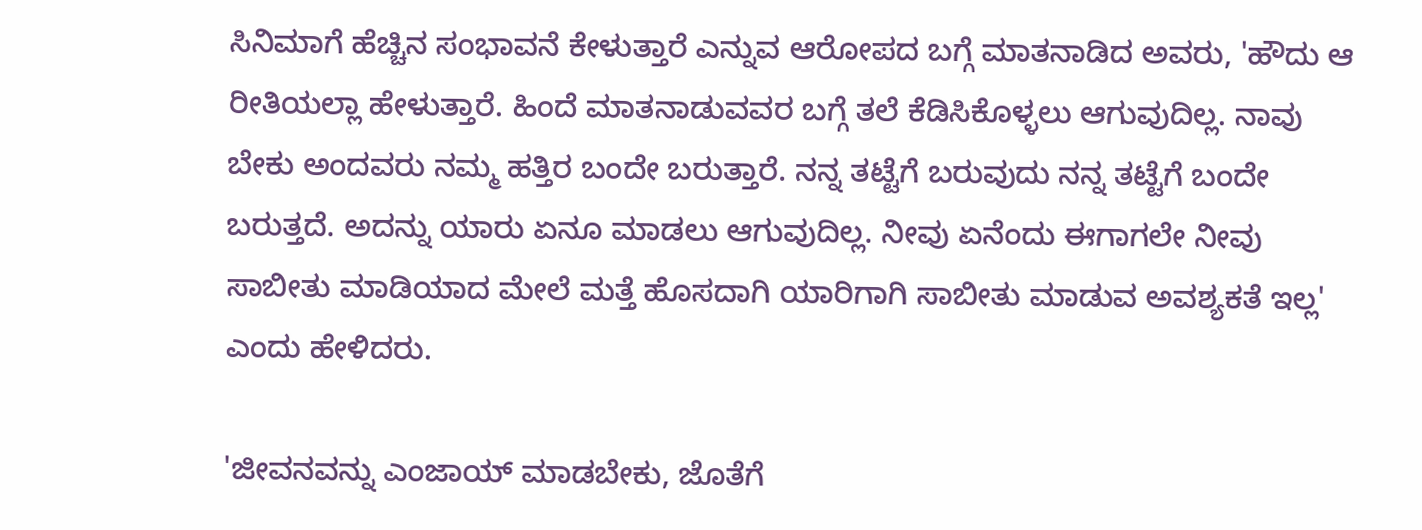ಸಿನಿಮಾಗೆ ಹೆಚ್ಚಿನ ಸಂಭಾವನೆ ಕೇಳುತ್ತಾರೆ ಎನ್ನುವ ಆರೋಪದ ಬಗ್ಗೆ ಮಾತನಾಡಿದ ಅವರು, 'ಹೌದು ಆ ರೀತಿಯಲ್ಲಾ ಹೇಳುತ್ತಾರೆ. ಹಿಂದೆ ಮಾತನಾಡುವವರ ಬಗ್ಗೆ ತಲೆ ಕೆಡಿಸಿಕೊಳ್ಳಲು ಆಗುವುದಿಲ್ಲ. ನಾವು ಬೇಕು ಅಂದವರು ನಮ್ಮ ಹತ್ತಿರ ಬಂದೇ ಬರುತ್ತಾರೆ. ನನ್ನ ತಟ್ಟೆಗೆ ಬರುವುದು ನನ್ನ ತಟ್ಟೆಗೆ ಬಂದೇ ಬರುತ್ತದೆ. ಅದನ್ನು ಯಾರು ಏನೂ ಮಾಡಲು ಆಗುವುದಿಲ್ಲ. ನೀವು ಏನೆಂದು ಈಗಾಗಲೇ ನೀವು ಸಾಬೀತು ಮಾಡಿಯಾದ ಮೇಲೆ ಮತ್ತೆ ಹೊಸದಾಗಿ ಯಾರಿಗಾಗಿ ಸಾಬೀತು ಮಾಡುವ ಅವಶ್ಯಕತೆ ಇಲ್ಲ' ಎಂದು ಹೇಳಿದರು.

'ಜೀವನವನ್ನು ಎಂಜಾಯ್‌ ಮಾಡಬೇಕು, ಜೊತೆಗೆ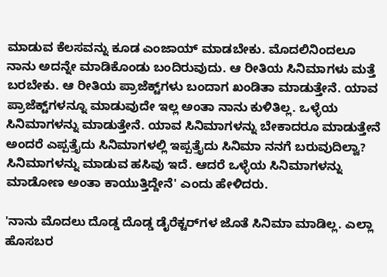ಮಾಡುವ ಕೆಲಸವನ್ನು ಕೂಡ ಎಂಜಾಯ್‌ ಮಾಡಬೇಕು. ಮೊದಲಿನಿಂದಲೂ ನಾನು ಅದನ್ನೇ ಮಾಡಿಕೊಂಡು ಬಂದಿರುವುದು. ಆ ರೀತಿಯ ಸಿನಿಮಾಗಳು ಮತ್ತೆ ಬರಬೇಕು. ಆ ರೀತಿಯ ಪ್ರಾಜೆಕ್ಟ್‌ಗಳು ಬಂದಾಗ ಖಂಡಿತಾ ಮಾಡುತ್ತೇನೆ. ಯಾವ ಪ್ರಾಜೆಕ್ಟ್‌ಗಳನ್ನೂ ಮಾಡುವುದೇ ಇಲ್ಲ ಅಂತಾ ನಾನು ಕುಳಿತಿಲ್ಲ. ಒಳ್ಳೆಯ ಸಿನಿಮಾಗಳನ್ನು ಮಾಡುತ್ತೇನೆ. ಯಾವ ಸಿನಿಮಾಗಳನ್ನು ಬೇಕಾದರೂ ಮಾಡುತ್ತೇನೆ ಅಂದರೆ ಎಪ್ಪತ್ತೈದು ಸಿನಿಮಾಗಳಲ್ಲಿ ಇಪ್ಪತ್ತೈದು ಸಿನಿಮಾ ನನಗೆ ಬರುವುದಿಲ್ವಾ? ಸಿನಿಮಾಗಳನ್ನು ಮಾಡುವ ಹಸಿವು ಇದೆ. ಆದರೆ ಒಳ್ಳೆಯ ಸಿನಿಮಾಗಳನ್ನು ಮಾಡೋಣ ಅಂತಾ ಕಾಯುತ್ತಿದ್ದೇನೆ' ಎಂದು ಹೇಳಿದರು.

'ನಾನು ಮೊದಲು ದೊಡ್ಡ ದೊಡ್ಡ ಡೈರೆಕ್ಟರ್‌ಗಳ ಜೊತೆ ಸಿನಿಮಾ ಮಾಡಿಲ್ಲ. ಎಲ್ಲಾ ಹೊಸಬರ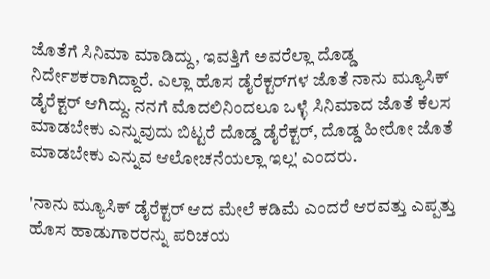ಜೊತೆಗೆ ಸಿನಿಮಾ ಮಾಡಿದ್ದು, ಇವತ್ತಿಗೆ ಅವರೆಲ್ಲಾ ದೊಡ್ಡ ನಿರ್ದೇಶಕರಾಗಿದ್ದಾರೆ. ಎಲ್ಲಾ ಹೊಸ ಡೈರೆಕ್ಟರ್‌ಗಳ ಜೊತೆ ನಾನು ಮ್ಯೂಸಿಕ್‌ ಡೈರೆಕ್ಟರ್‌ ಆಗಿದ್ದು. ನನಗೆ ಮೊದಲಿನಿಂದಲೂ ಒಳ್ಳೆ ಸಿನಿಮಾದ ಜೊತೆ ಕೆಲಸ ಮಾಡಬೇಕು ಎನ್ನುವುದು ಬಿಟ್ಟರೆ ದೊಡ್ಡ ಡೈರೆಕ್ಟರ್‌, ದೊಡ್ಡ ಹೀರೋ ಜೊತೆ ಮಾಡಬೇಕು ಎನ್ನುವ ಆಲೋಚನೆಯಲ್ಲಾ ಇಲ್ಲ' ಎಂದರು.

'ನಾನು ಮ್ಯೂಸಿಕ್‌ ಡೈರೆಕ್ಟರ್‌ ಆದ ಮೇಲೆ ಕಡಿಮೆ ಎಂದರೆ ಆರವತ್ತು ಎಪ್ಪತ್ತು ಹೊಸ ಹಾಡುಗಾರರನ್ನು ಪರಿಚಯ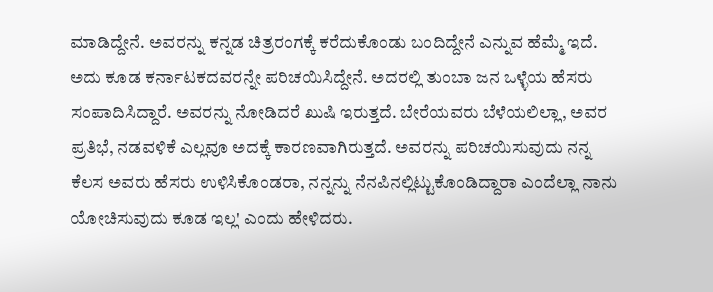ಮಾಡಿದ್ದೇನೆ. ಅವರನ್ನು ಕನ್ನಡ ಚಿತ್ರರಂಗಕ್ಕೆ ಕರೆದುಕೊಂಡು ಬಂದಿದ್ದೇನೆ ಎನ್ನುವ ಹೆಮ್ಮೆ ಇದೆ. ಅದು ಕೂಡ ಕರ್ನಾಟಕದವರನ್ನೇ ಪರಿಚಯಿಸಿದ್ದೇನೆ. ಅದರಲ್ಲಿ ತುಂಬಾ ಜನ ಒಳ್ಳೆಯ ಹೆಸರು ಸಂಪಾದಿಸಿದ್ದಾರೆ. ಅವರನ್ನು ನೋಡಿದರೆ ಖುಷಿ ಇರುತ್ತದೆ. ಬೇರೆಯವರು ಬೆಳೆಯಲಿಲ್ಲಾ, ಅವರ ಪ್ರತಿಭೆ, ನಡವಳಿಕೆ ಎಲ್ಲವೂ ಅದಕ್ಕೆ ಕಾರಣವಾಗಿರುತ್ತದೆ. ಅವರನ್ನು ಪರಿಚಯಿಸುವುದು ನನ್ನ ಕೆಲಸ ಅವರು ಹೆಸರು ಉಳಿಸಿಕೊಂಡರಾ, ನನ್ನನ್ನು ನೆನಪಿನಲ್ಲಿಟ್ಟುಕೊಂಡಿದ್ದಾರಾ ಎಂದೆಲ್ಲಾ ನಾನು ಯೋಚಿಸುವುದು ಕೂಡ ಇಲ್ಲ' ಎಂದು ಹೇಳಿದರು.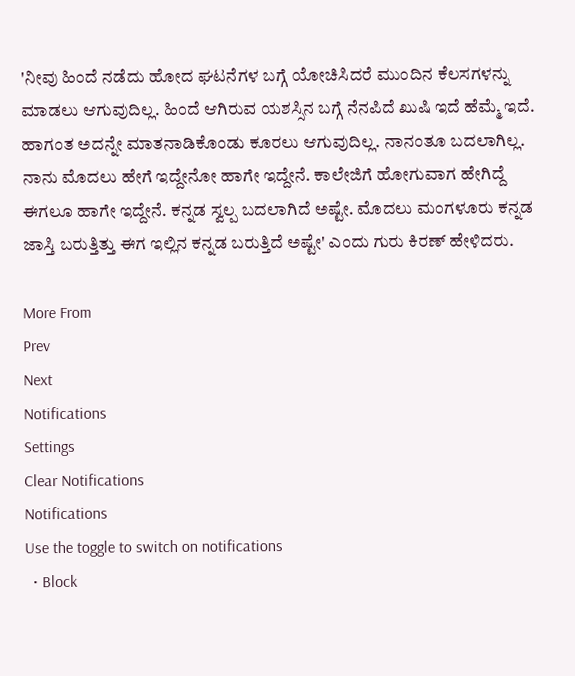'ನೀವು ಹಿಂದೆ ನಡೆದು ಹೋದ ಘಟನೆಗಳ ಬಗ್ಗೆ ಯೋಚಿಸಿದರೆ ಮುಂದಿನ ಕೆಲಸಗಳನ್ನು ಮಾಡಲು ಆಗುವುದಿಲ್ಲ. ಹಿಂದೆ ಆಗಿರುವ ಯಶಸ್ಸಿನ ಬಗ್ಗೆ ನೆನಪಿದೆ ಖುಷಿ ಇದೆ ಹೆಮ್ಮೆ ಇದೆ. ಹಾಗಂತ ಅದನ್ನೇ ಮಾತನಾಡಿಕೊಂಡು ಕೂರಲು ಆಗುವುದಿಲ್ಲ. ನಾನಂತೂ ಬದಲಾಗಿಲ್ಲ. ನಾನು ಮೊದಲು ಹೇಗೆ ಇದ್ದೇನೋ ಹಾಗೇ ಇದ್ದೇನೆ. ಕಾಲೇಜಿಗೆ ಹೋಗುವಾಗ ಹೇಗಿದ್ದೆ ಈಗಲೂ ಹಾಗೇ ಇದ್ದೇನೆ. ಕನ್ನಡ ಸ್ವಲ್ಪ ಬದಲಾಗಿದೆ ಅಷ್ಟೇ. ಮೊದಲು ಮಂಗಳೂರು ಕನ್ನಡ ಜಾಸ್ತಿ ಬರುತ್ತಿತ್ತು ಈಗ ಇಲ್ಲಿನ ಕನ್ನಡ ಬರುತ್ತಿದೆ ಅಷ್ಟೇ' ಎಂದು ಗುರು ಕಿರಣ್‌ ಹೇಳಿದರು.

More From
Prev
Next
Notifications
Settings
Clear Notifications
Notifications
Use the toggle to switch on notifications
  • Block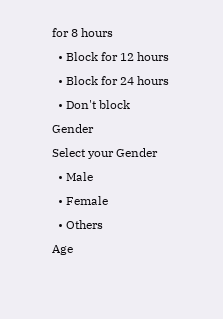for 8 hours
  • Block for 12 hours
  • Block for 24 hours
  • Don't block
Gender
Select your Gender
  • Male
  • Female
  • Others
Age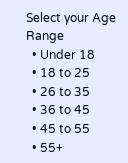Select your Age Range
  • Under 18
  • 18 to 25
  • 26 to 35
  • 36 to 45
  • 45 to 55
  • 55+